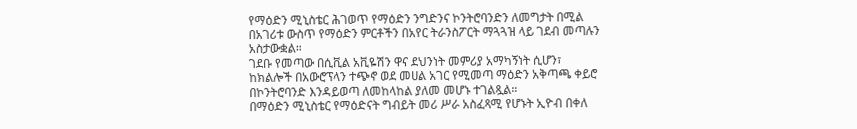የማዕድን ሚኒስቴር ሕገወጥ የማዕድን ንግድንና ኮንትሮባንድን ለመግታት በሚል በአገሪቱ ውስጥ የማዕድን ምርቶችን በአየር ትራንስፖርት ማጓጓዝ ላይ ገደብ መጣሉን አስታውቋል።
ገደቡ የመጣው በሲቪል አቪዬሽን ዋና ደህንነት መምሪያ አማካኝነት ሲሆን፣ ከክልሎች በአውሮፕላን ተጭኖ ወደ መሀል አገር የሚመጣ ማዕድን አቅጣጫ ቀይሮ በኮንትሮባንድ እንዳይወጣ ለመከላከል ያለመ መሆኑ ተገልጿል።
በማዕድን ሚኒስቴር የማዕድናት ግብይት መሪ ሥራ አስፈጻሚ የሆኑት ኢዮብ በቀለ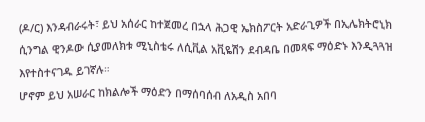(ዶ/ር) እንዳብራሩት፣ ይህ አሰራር ከተጀመረ በኋላ ሕጋዊ ኤክስፖርት አድራጊዎች በኢሌክትሮኒክ ሲንግል ዊንዶው ሲያመለክቱ ሚኒስቴሩ ለሲቪል አቪዬሽን ደብዳቤ በመጻፍ ማዕድኑ እንዲጓጓዝ እየተስተናገዱ ይገኛሉ።
ሆኖም ይህ አሠራር ከክልሎች ማዕድን በማሰባሰብ ለአዲስ አበባ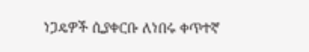ነጋዴዎች ሲያቀርቡ ለነበሩ ቀጥተኛ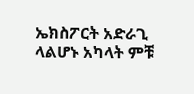ኤክስፖርት አድራጊ ላልሆኑ አካላት ምቹ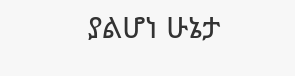ያልሆነ ሁኔታ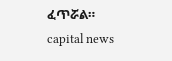ፈጥሯል።
capital news